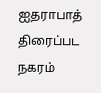ஐதராபாத் திரைப்பட நகரம்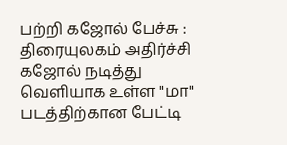பற்றி கஜோல் பேச்சு : திரையுலகம் அதிர்ச்சி
கஜோல் நடித்து வெளியாக உள்ள "மா" படத்திற்கான பேட்டி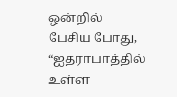ஒன்றில் பேசிய போது, “ஐதராபாத்தில் உள்ள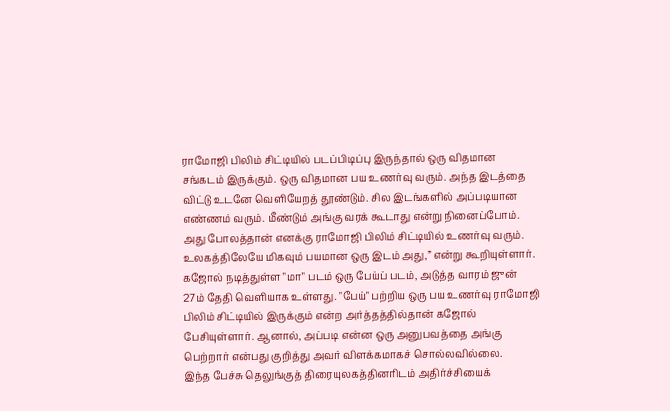ராமோஜி பிலிம் சிட்டியில் படப்பிடிப்பு இருந்தால் ஒரு விதமான சங்கடம் இருக்கும். ஒரு விதமான பய உணர்வு வரும். அந்த இடத்தை விட்டு உடனே வெளியேறத் தூண்டும். சில இடங்களில் அப்படியான எண்ணம் வரும். மீண்டும் அங்கு வரக் கூடாது என்று நினைப்போம். அது போலத்தான் எனக்கு ராமோஜி பிலிம் சிட்டியில் உணர்வு வரும். உலகத்திலேயே மிகவும் பயமான ஒரு இடம் அது,” என்று கூறியுள்ளார்.
கஜோல் நடித்துள்ள "மா" படம் ஒரு பேய்ப் படம், அடுத்த வாரம் ஜுன் 27ம் தேதி வெளியாக உள்ளது. "பேய்" பற்றிய ஒரு பய உணர்வு ராமோஜி பிலிம் சிட்டியில் இருக்கும் என்ற அர்த்தத்தில்தான் கஜோல் பேசியுள்ளார். ஆனால், அப்படி என்ன ஒரு அனுபவத்தை அங்கு பெற்றார் என்பது குறித்து அவர் விளக்கமாகச் சொல்லவில்லை.
இந்த பேச்சு தெலுங்குத் திரையுலகத்தினரிடம் அதிர்ச்சியைக்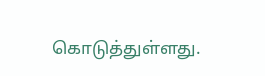கொடுத்துள்ளது.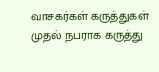வாசகர்கள் கருத்துகள்
முதல் நபராக கருத்து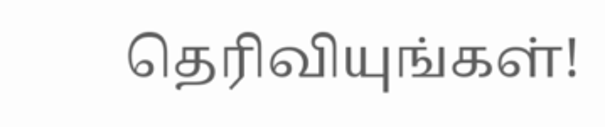தெரிவியுங்கள்!